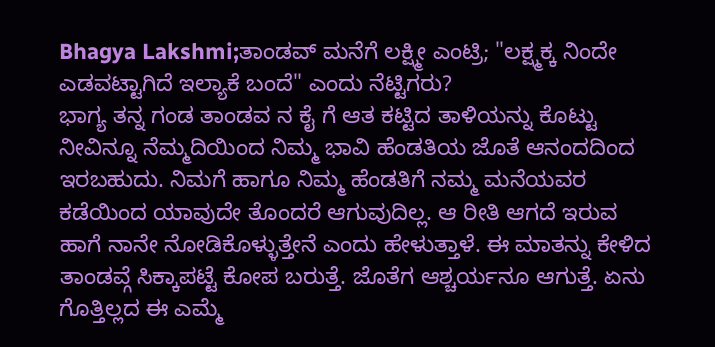Bhagya Lakshmi;ತಾಂಡವ್ ಮನೆಗೆ ಲಕ್ಷ್ಮೀ ಎಂಟ್ರಿ; "ಲಕ್ಷ್ಮಕ್ಕ ನಿಂದೇ ಎಡವಟ್ಟಾಗಿದೆ ಇಲ್ಯಾಕೆ ಬಂದೆ" ಎಂದು ನೆಟ್ಟಿಗರು?
ಭಾಗ್ಯ ತನ್ನ ಗಂಡ ತಾಂಡವ ನ ಕೈ ಗೆ ಆತ ಕಟ್ಟಿದ ತಾಳಿಯನ್ನು ಕೊಟ್ಟು ನೀವಿನ್ನೂ ನೆಮ್ಮದಿಯಿಂದ ನಿಮ್ಮ ಭಾವಿ ಹೆಂಡತಿಯ ಜೊತೆ ಆನಂದದಿಂದ ಇರಬಹುದು. ನಿಮಗೆ ಹಾಗೂ ನಿಮ್ಮ ಹೆಂಡತಿಗೆ ನಮ್ಮ ಮನೆಯವರ ಕಡೆಯಿಂದ ಯಾವುದೇ ತೊಂದರೆ ಆಗುವುದಿಲ್ಲ. ಆ ರೀತಿ ಆಗದೆ ಇರುವ ಹಾಗೆ ನಾನೇ ನೋಡಿಕೊಳ್ಳುತ್ತೇನೆ ಎಂದು ಹೇಳುತ್ತಾಳೆ. ಈ ಮಾತನ್ನು ಕೇಳಿದ ತಾಂಡವ್ಗೆ ಸಿಕ್ಕಾಪಟ್ಟೆ ಕೋಪ ಬರುತ್ತೆ. ಜೊತೆಗ ಆಶ್ಚರ್ಯನೂ ಆಗುತ್ತೆ. ಏನು ಗೊತ್ತಿಲ್ಲದ ಈ ಎಮ್ಮೆ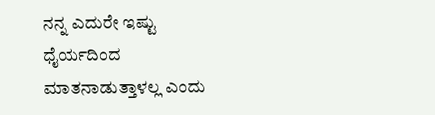ನನ್ನ ಎದುರೇ ಇಷ್ಟು ಧೈರ್ಯದಿಂದ ಮಾತನಾಡುತ್ತಾಳಲ್ಲ ಎಂದು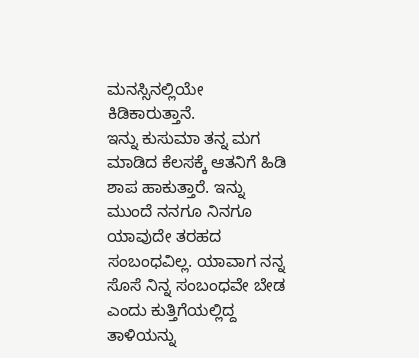ಮನಸ್ಸಿನಲ್ಲಿಯೇ ಕಿಡಿಕಾರುತ್ತಾನೆ.
ಇನ್ನು ಕುಸುಮಾ ತನ್ನ ಮಗ ಮಾಡಿದ ಕೆಲಸಕ್ಕೆ ಆತನಿಗೆ ಹಿಡಿ ಶಾಪ ಹಾಕುತ್ತಾರೆ. ಇನ್ನು ಮುಂದೆ ನನಗೂ ನಿನಗೂ ಯಾವುದೇ ತರಹದ ಸಂಬಂಧವಿಲ್ಲ. ಯಾವಾಗ ನನ್ನ ಸೊಸೆ ನಿನ್ನ ಸಂಬಂಧವೇ ಬೇಡ ಎಂದು ಕುತ್ತಿಗೆಯಲ್ಲಿದ್ದ ತಾಳಿಯನ್ನು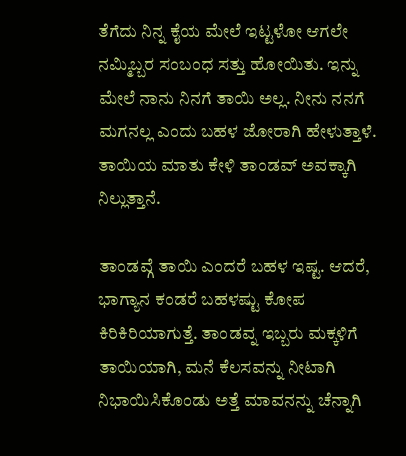ತೆಗೆದು ನಿನ್ನ ಕೈಯ ಮೇಲೆ ಇಟ್ಟಳೋ ಆಗಲೇ ನಮ್ಮಿಬ್ಬರ ಸಂಬಂಧ ಸತ್ತು ಹೋಯಿತು. ಇನ್ನು ಮೇಲೆ ನಾನು ನಿನಗೆ ತಾಯಿ ಅಲ್ಲ. ನೀನು ನನಗೆ ಮಗನಲ್ಲ ಎಂದು ಬಹಳ ಜೋರಾಗಿ ಹೇಳುತ್ತಾಳೆ. ತಾಯಿಯ ಮಾತು ಕೇಳಿ ತಾಂಡವ್ ಅವಕ್ಕಾಗಿ ನಿಲ್ಲುತ್ತಾನೆ.

ತಾಂಡವ್ಗೆ ತಾಯಿ ಎಂದರೆ ಬಹಳ ಇಷ್ಟ. ಆದರೆ, ಭಾಗ್ಯಾನ ಕಂಡರೆ ಬಹಳಷ್ಟು ಕೋಪ ಕಿರಿಕಿರಿಯಾಗುತ್ತೆ. ತಾಂಡವ್ನ ಇಬ್ಬರು ಮಕ್ಕಳಿಗೆ ತಾಯಿಯಾಗಿ, ಮನೆ ಕೆಲಸವನ್ನು ನೀಟಾಗಿ ನಿಭಾಯಿಸಿಕೊಂಡು ಅತ್ತೆ ಮಾವನನ್ನು ಚೆನ್ನಾಗಿ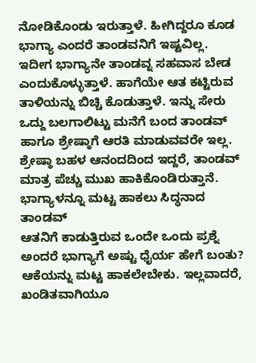ನೋಡಿಕೊಂಡು ಇರುತ್ತಾಳೆ. ಹೀಗಿದ್ದರೂ ಕೂಡ ಭಾಗ್ಯಾ ಎಂದರೆ ತಾಂಡವನಿಗೆ ಇಷ್ಟವಿಲ್ಲ. ಇದೀಗ ಭಾಗ್ಯಾನೇ ತಾಂಡವ್ನ ಸಹವಾಸ ಬೇಡ ಎಂದುಕೊಳ್ಳುತ್ತಾಳೆ. ಹಾಗೆಯೇ ಆತ ಕಟ್ಟಿರುವ ತಾಳಿಯನ್ನು ಬಿಚ್ಚಿ ಕೊಡುತ್ತಾಳೆ. ಇನ್ನು ಸೇರು ಒದ್ದು ಬಲಗಾಲಿಟ್ಟು ಮನೆಗೆ ಬಂದ ತಾಂಡವ್ ಹಾಗೂ ಶ್ರೇಷ್ಠಾಗೆ ಆರತಿ ಮಾಡುವವರೇ ಇಲ್ಲ. ಶ್ರೇಷ್ಠಾ ಬಹಳ ಆನಂದದಿಂದ ಇದ್ದರೆ, ತಾಂಡವ್ ಮಾತ್ರ ಪೆಚ್ಚು ಮುಖ ಹಾಕಿಕೊಂಡಿರುತ್ತಾನೆ.
ಭಾಗ್ಯಾಳನ್ನೂ ಮಟ್ಟ ಹಾಕಲು ಸಿದ್ಧನಾದ ತಾಂಡವ್
ಆತನಿಗೆ ಕಾಡುತ್ತಿರುವ ಒಂದೇ ಒಂದು ಪ್ರಶ್ನೆ ಅಂದರೆ ಭಾಗ್ಯಾಗೆ ಅಷ್ಟು ಧೈರ್ಯ ಹೇಗೆ ಬಂತು? ಆಕೆಯನ್ನು ಮಟ್ಟ ಹಾಕಲೇಬೇಕು. ಇಲ್ಲವಾದರೆ, ಖಂಡಿತವಾಗಿಯೂ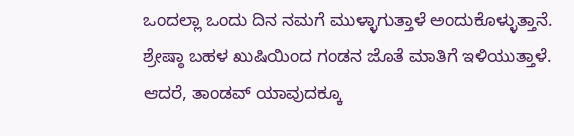ಒಂದಲ್ಲಾ ಒಂದು ದಿನ ನಮಗೆ ಮುಳ್ಳಾಗುತ್ತಾಳೆ ಅಂದುಕೊಳ್ಳುತ್ತಾನೆ. ಶ್ರೇಷ್ಠಾ ಬಹಳ ಖುಷಿಯಿಂದ ಗಂಡನ ಜೊತೆ ಮಾತಿಗೆ ಇಳಿಯುತ್ತಾಳೆ. ಆದರೆ, ತಾಂಡವ್ ಯಾವುದಕ್ಕೂ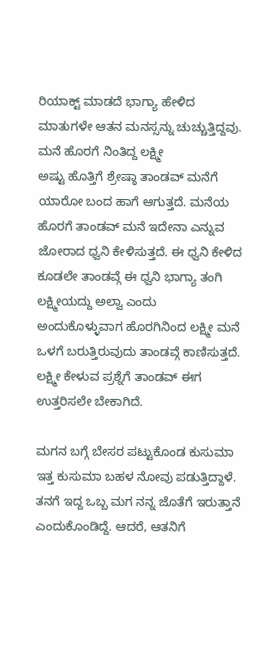ರಿಯಾಕ್ಟ್ ಮಾಡದೆ ಭಾಗ್ಯಾ ಹೇಳಿದ ಮಾತುಗಳೇ ಆತನ ಮನಸ್ಸನ್ನು ಚುಚ್ಚುತ್ತಿದ್ದವು.
ಮನೆ ಹೊರಗೆ ನಿಂತಿದ್ದ ಲಕ್ಷ್ಮೀ
ಅಷ್ಟು ಹೊತ್ತಿಗೆ ಶ್ರೇಷ್ಠಾ ತಾಂಡವ್ ಮನೆಗೆ ಯಾರೋ ಬಂದ ಹಾಗೆ ಆಗುತ್ತದೆ. ಮನೆಯ ಹೊರಗೆ ತಾಂಡವ್ ಮನೆ ಇದೇನಾ ಎನ್ನುವ ಜೋರಾದ ಧ್ವನಿ ಕೇಳಿಸುತ್ತದೆ. ಈ ಧ್ವನಿ ಕೇಳಿದ ಕೂಡಲೇ ತಾಂಡವ್ಗೆ ಈ ಧ್ವನಿ ಭಾಗ್ಯಾ ತಂಗಿ ಲಕ್ಷ್ಮೀಯದ್ದು ಅಲ್ವಾ ಎಂದು ಅಂದುಕೊಳ್ಳುವಾಗ ಹೊರಗಿನಿಂದ ಲಕ್ಷ್ಮೀ ಮನೆ ಒಳಗೆ ಬರುತ್ತಿರುವುದು ತಾಂಡವ್ಗೆ ಕಾಣಿಸುತ್ತದೆ. ಲಕ್ಷ್ಮೀ ಕೇಳುವ ಪ್ರಶ್ನೆಗೆ ತಾಂಡವ್ ಈಗ ಉತ್ತರಿಸಲೇ ಬೇಕಾಗಿದೆ.

ಮಗನ ಬಗ್ಗೆ ಬೇಸರ ಪಟ್ಟುಕೊಂಡ ಕುಸುಮಾ
ಇತ್ತ ಕುಸುಮಾ ಬಹಳ ನೋವು ಪಡುತ್ತಿದ್ದಾಳೆ. ತನಗೆ ಇದ್ದ ಒಬ್ಬ ಮಗ ನನ್ನ ಜೊತೆಗೆ ಇರುತ್ತಾನೆ ಎಂದುಕೊಂಡಿದ್ದೆ. ಆದರೆ, ಆತನಿಗೆ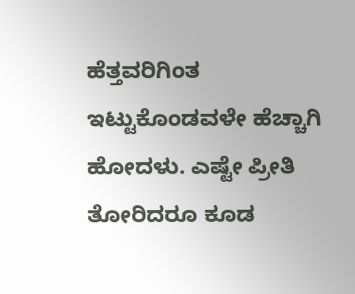ಹೆತ್ತವರಿಗಿಂತ ಇಟ್ಟುಕೊಂಡವಳೇ ಹೆಚ್ಚಾಗಿ ಹೋದಳು. ಎಷ್ಟೇ ಪ್ರೀತಿ ತೋರಿದರೂ ಕೂಡ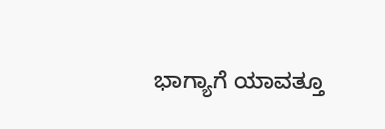ಭಾಗ್ಯಾಗೆ ಯಾವತ್ತೂ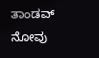ತಾಂಡವ್ ನೋವು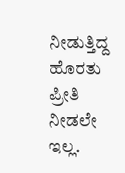ನೀಡುತ್ತಿದ್ದ ಹೊರತು ಪ್ರೀತಿ ನೀಡಲೇ ಇಲ್ಲ.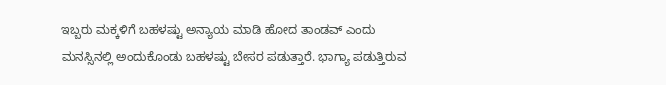ಇಬ್ಬರು ಮಕ್ಕಳಿಗೆ ಬಹಳಷ್ಟು ಅನ್ಯಾಯ ಮಾಡಿ ಹೋದ ತಾಂಡವ್ ಎಂದು ಮನಸ್ಸಿನಲ್ಲಿ ಅಂದುಕೊಂಡು ಬಹಳಷ್ಟು ಬೇಸರ ಪಡುತ್ತಾರೆ. ಭಾಗ್ಯಾ ಪಡುತ್ತಿರುವ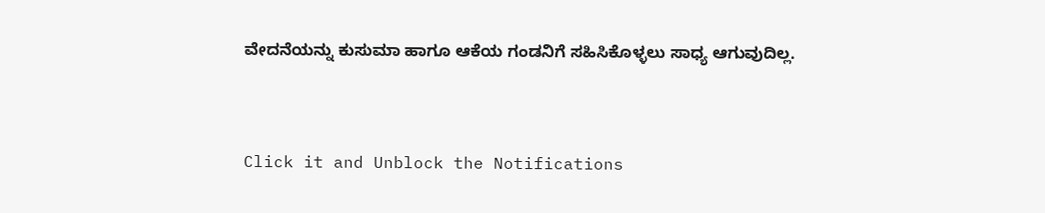ವೇದನೆಯನ್ನು ಕುಸುಮಾ ಹಾಗೂ ಆಕೆಯ ಗಂಡನಿಗೆ ಸಹಿಸಿಕೊಳ್ಳಲು ಸಾಧ್ಯ ಆಗುವುದಿಲ್ಲ.


Click it and Unblock the Notifications